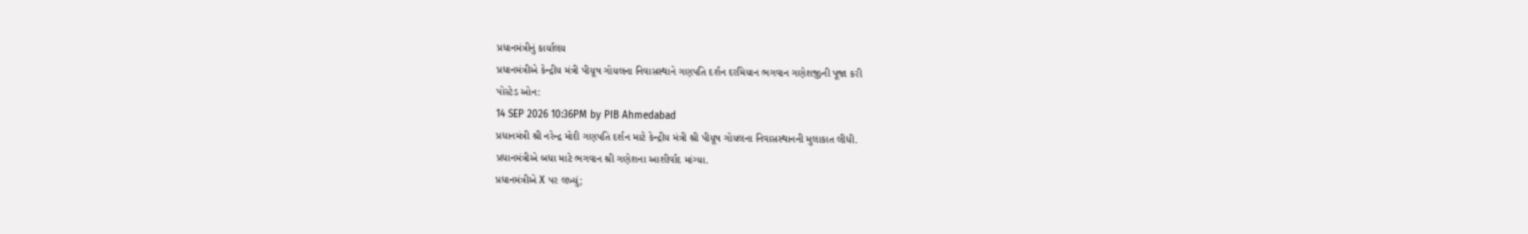પ્રધાનમંત્રીનું કાર્યાલય
પ્રધાનમંત્રીએ કેન્દ્રીય મંત્રી પીયૂષ ગોયલના નિવાસસ્થાને ગણપતિ દર્શન દરમિયાન ભગવાન ગણેશજીની પૂજા કરી
પોસ્ટેડ ઓન:
14 SEP 2026 10:36PM by PIB Ahmedabad
પ્રધાનમંત્રી શ્રી નરેન્દ્ર મોદી ગણપતિ દર્શન માટે કેન્દ્રીય મંત્રી શ્રી પીયૂષ ગોયલના નિવાસસ્થાનની મુલાકાત લીધી.
પ્રધાનમંત્રીએ બધા માટે ભગવાન શ્રી ગણેશના આશીર્વાદ માંગ્યા.
પ્રધાનમંત્રીએ X પર લખ્યું;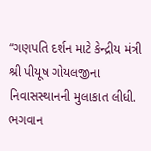“ગણપતિ દર્શન માટે કેન્દ્રીય મંત્રી શ્રી પીયૂષ ગોયલજીના નિવાસસ્થાનની મુલાકાત લીધી.
ભગવાન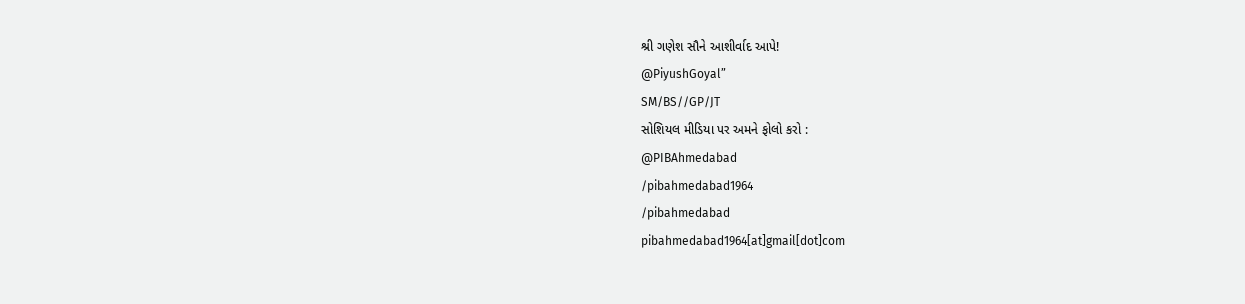શ્રી ગણેશ સૌને આશીર્વાદ આપે!
@PiyushGoyal”
SM/BS//GP/JT
સોશિયલ મીડિયા પર અમને ફોલો કરો :
@PIBAhmedabad
/pibahmedabad1964
/pibahmedabad
pibahmedabad1964[at]gmail[dot]com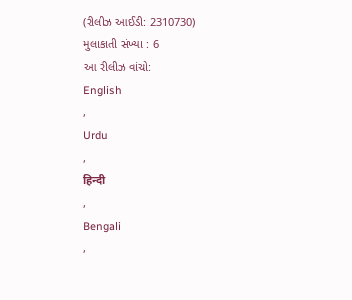(રીલીઝ આઈડી: 2310730)
મુલાકાતી સંખ્યા : 6
આ રીલીઝ વાંચો:
English
,
Urdu
,
हिन्दी
,
Bengali
,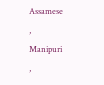Assamese
,
Manipuri
,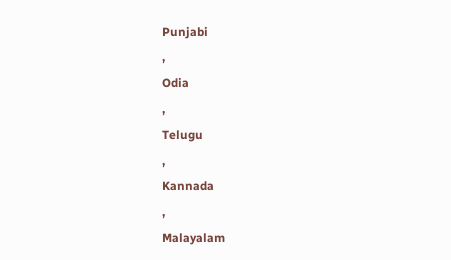Punjabi
,
Odia
,
Telugu
,
Kannada
,
Malayalam